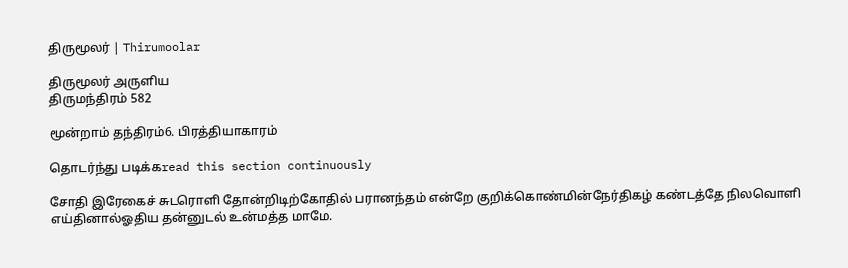திருமூலர் | Thirumoolar

திருமூலர் அருளிய
திருமந்திரம் 582

மூன்றாம் தந்திரம்6. பிரத்தியாகாரம்

தொடர்ந்து படிக்கread this section continuously

சோதி இரேகைச் சுடரொளி தோன்றிடிற்கோதில் பரானந்தம் என்றே குறிக்கொண்மின்நேர்திகழ் கண்டத்தே நிலவொளி எய்தினால்ஓதிய தன்னுடல் உன்மத்த மாமே.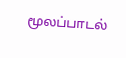மூலப்பாடல்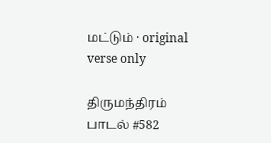மட்டும் · original verse only

திருமந்திரம் பாடல் #582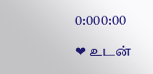0:000:00

❤ உடன்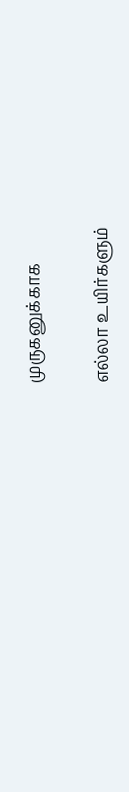முருகனுக்காக

எல்லா உயிர்களும்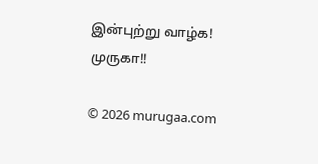இன்புற்று வாழ்க! முருகா!!

© 2026 murugaa.com